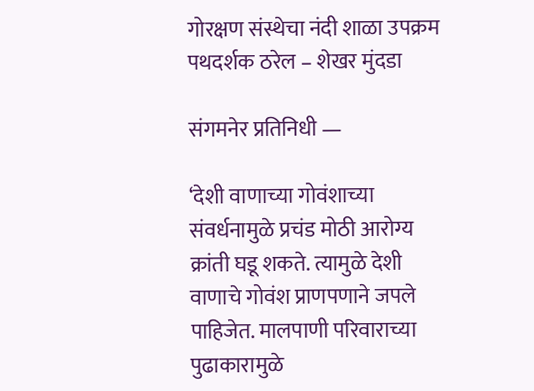गोरक्षण संस्थेचा नंदी शाळा उपक्रम पथदर्शक ठरेल – शेखर मुंदडा

संगमनेर प्रतिनिधी —

‘देशी वाणाच्या गोवंशाच्या संवर्धनामुळे प्रचंड मोठी आरोग्य क्रांती घडू शकते. त्यामुळे देशी वाणाचे गोवंश प्राणपणाने जपले पाहिजेत. मालपाणी परिवाराच्या पुढाकारामुळे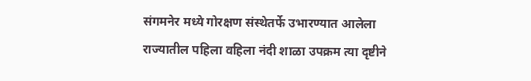संगमनेर मध्ये गोरक्षण संस्थेतर्फे उभारण्यात आलेला राज्यातील पहिला वहिला नंदी शाळा उपक्रम त्या दृष्टीने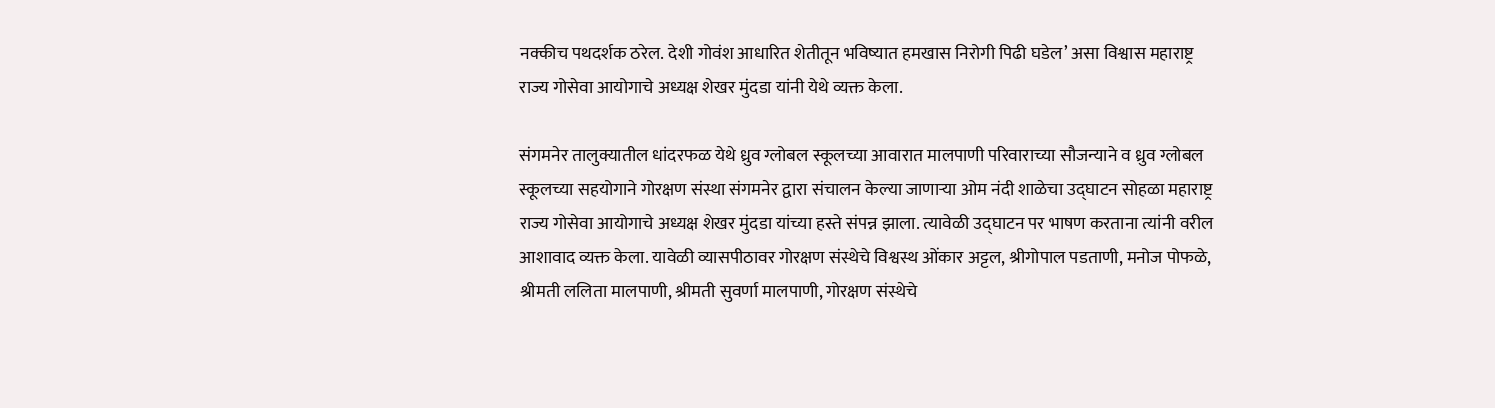नक्कीच पथदर्शक ठरेल. देशी गोवंश आधारित शेतीतून भविष्यात हमखास निरोगी पिढी घडेल’ असा विश्वास महाराष्ट्र राज्य गोसेवा आयोगाचे अध्यक्ष शेखर मुंदडा यांनी येथे व्यक्त केला.

संगमनेर तालुक्यातील धांदरफळ येथे ध्रुव ग्लोबल स्कूलच्या आवारात मालपाणी परिवाराच्या सौजन्याने व ध्रुव ग्लोबल स्कूलच्या सहयोगाने गोरक्षण संस्था संगमनेर द्वारा संचालन केल्या जाणाऱ्या ओम नंदी शाळेचा उद्घाटन सोहळा महाराष्ट्र राज्य गोसेवा आयोगाचे अध्यक्ष शेखर मुंदडा यांच्या हस्ते संपन्न झाला. त्यावेळी उद्घाटन पर भाषण करताना त्यांनी वरील आशावाद व्यक्त केला. यावेळी व्यासपीठावर गोरक्षण संस्थेचे विश्वस्थ ओंकार अट्टल, श्रीगोपाल पडताणी, मनोज पोफळे, श्रीमती ललिता मालपाणी, श्रीमती सुवर्णा मालपाणी, गोरक्षण संस्थेचे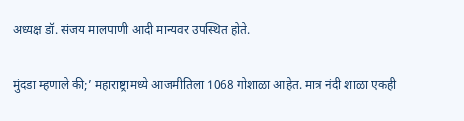अध्यक्ष डॉ. संजय मालपाणी आदी मान्यवर उपस्थित होते.

मुंदडा म्हणाले की;’ महाराष्ट्रामध्ये आजमीतिला 1068 गोशाळा आहेत. मात्र नंदी शाळा एकही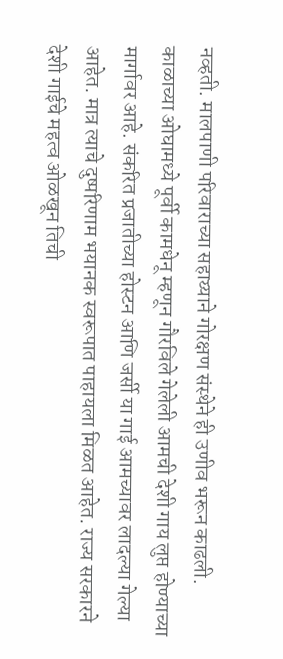नव्हती. मालपाणी परिवाराच्या सहाय्याने गोरक्षण संस्थेने ही उणीव भरून काढली. काळाच्या ओघामध्ये पूर्वी कामधेनू म्हणून गौरविले गेलेली आमची देशी गाय लुप्त होण्याच्या मार्गावर आहे. संकरित प्रजातीच्या होस्टन आणि जर्सी या गाई आमच्यावर लादल्या गेल्या आहेत. मात्र त्याचे दुष्परिणाम भयानक स्वरूपात पाहायला मिळत आहेत. राज्य सरकारने देशी गाईचे महत्व ओळखून तिची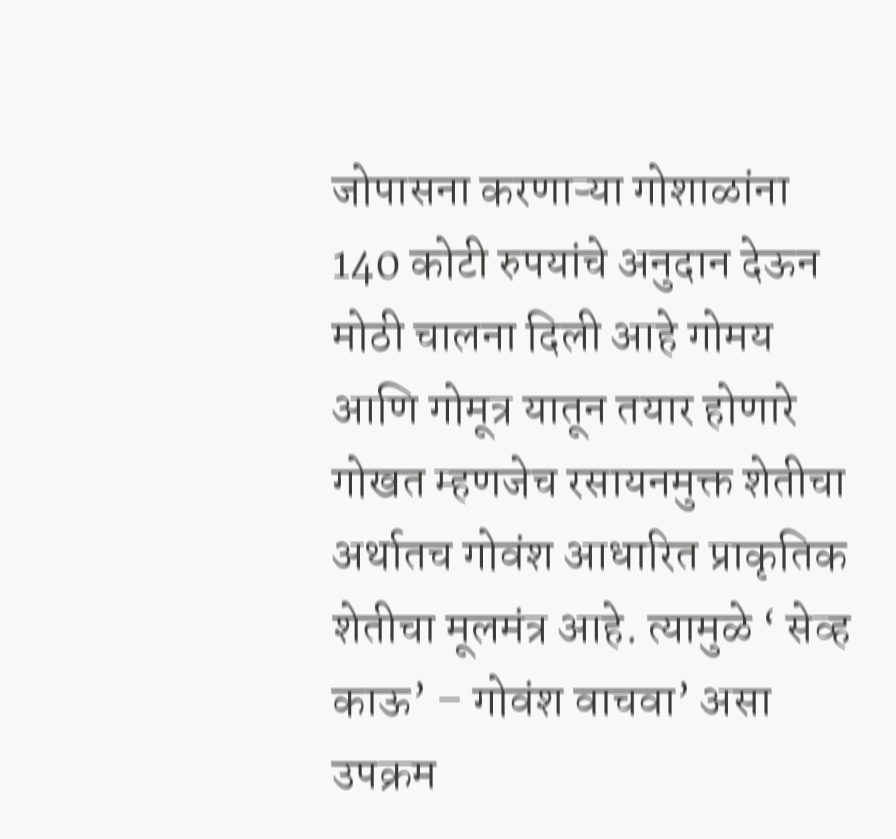जोपासना करणाऱ्या गोशाळांना 140 कोटी रुपयांचे अनुदान देऊन मोठी चालना दिली आहे गोमय आणि गोमूत्र यातून तयार होणारे गोखत म्हणजेच रसायनमुक्त शेतीचा अर्थातच गोवंश आधारित प्राकृतिक शेतीचा मूलमंत्र आहे. त्यामुळे ‘ सेव्ह काऊ’ – गोवंश वाचवा’ असा उपक्रम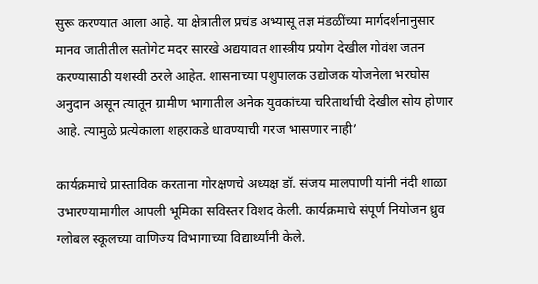सुरू करण्यात आला आहे. या क्षेत्रातील प्रचंड अभ्यासू तज्ञ मंडळींच्या मार्गदर्शनानुसार मानव जातीतील सतोगेट मदर सारखे अद्ययावत शास्त्रीय प्रयोग देखील गोवंश जतन करण्यासाठी यशस्वी ठरले आहेत. शासनाच्या पशुपालक उद्योजक योजनेला भरघोस अनुदान असून त्यातून ग्रामीण भागातील अनेक युवकांच्या चरितार्थाची देखील सोय होणार आहे. त्यामुळे प्रत्येकाला शहराकडे धावण्याची गरज भासणार नाही’

कार्यक्रमाचे प्रास्ताविक करताना गोरक्षणचे अध्यक्ष डॉ. संजय मालपाणी यांनी नंदी शाळा उभारण्यामागील आपली भूमिका सविस्तर विशद केली. कार्यक्रमाचे संपूर्ण नियोजन ध्रुव ग्लोबल स्कूलच्या वाणिज्य विभागाच्या विद्यार्थ्यांनी केले.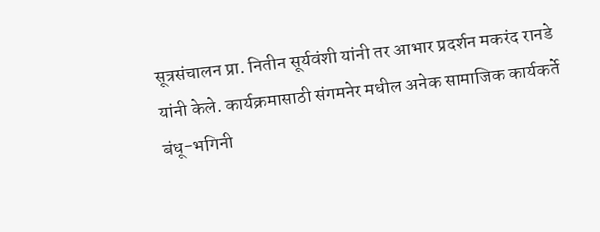सूत्रसंचालन प्रा. नितीन सूर्यवंशी यांनी तर आभार प्रदर्शन मकरंद रानडे यांनी केले. कार्यक्रमासाठी संगमनेर मधील अनेक सामाजिक कार्यकर्ते बंधू-भगिनी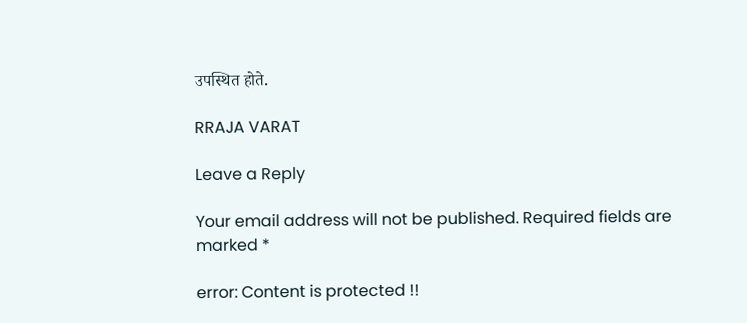उपस्थित होते.

RRAJA VARAT

Leave a Reply

Your email address will not be published. Required fields are marked *

error: Content is protected !!